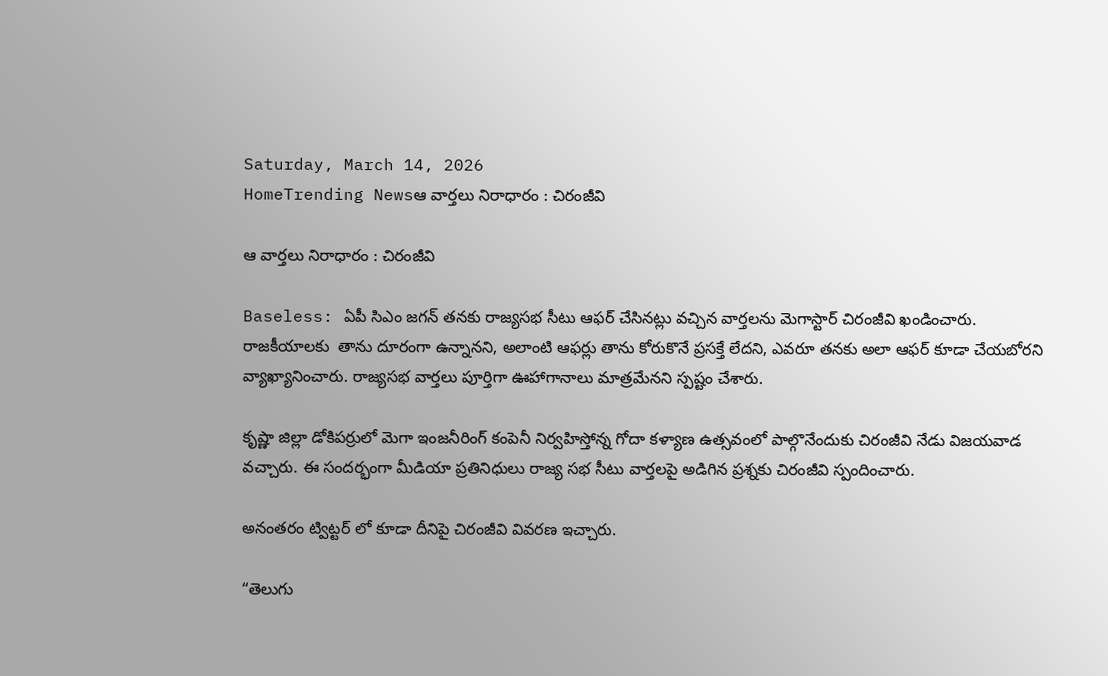Saturday, March 14, 2026
HomeTrending Newsఆ వార్తలు నిరాధారం : చిరంజీవి

ఆ వార్తలు నిరాధారం : చిరంజీవి

Baseless: ఏపీ సిఎం జగన్ తనకు రాజ్యసభ సీటు ఆఫర్ చేసినట్లు వచ్చిన వార్తలను మెగాస్టార్ చిరంజీవి ఖండించారు.  రాజకీయాలకు  తాను దూరంగా ఉన్నానని, అలాంటి ఆఫర్లు తాను కోరుకొనే ప్రసక్తే లేదని, ఎవరూ తనకు అలా ఆఫర్ కూడా చేయబోరని వ్యాఖ్యానించారు. రాజ్యసభ వార్తలు పూర్తిగా ఊహాగానాలు మాత్రమేనని స్పష్టం చేశారు.

కృష్ణా జిల్లా డోకిపర్రులో మెగా ఇంజనీరింగ్ కంపెనీ నిర్వహిస్తోన్న గోదా కళ్యాణ ఉత్సవంలో పాల్గొనేందుకు చిరంజీవి నేడు విజయవాడ వచ్చారు. ఈ సందర్భంగా మీడియా ప్రతినిధులు రాజ్య సభ సీటు వార్తలపై అడిగిన ప్రశ్నకు చిరంజీవి స్పందించారు.

అనంతరం ట్విట్టర్ లో కూడా దీనిపై చిరంజీవి వివరణ ఇచ్చారు.

“తెలుగు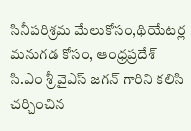సినీపరిశ్రమ మేలుకోసం,థియేటర్ల మనుగడ కోసం, ఆంధ్రప్రదేశ్ సి.ఎం శ్రీ వైఎస్ జగన్ గారిని కలిసి చర్చించిన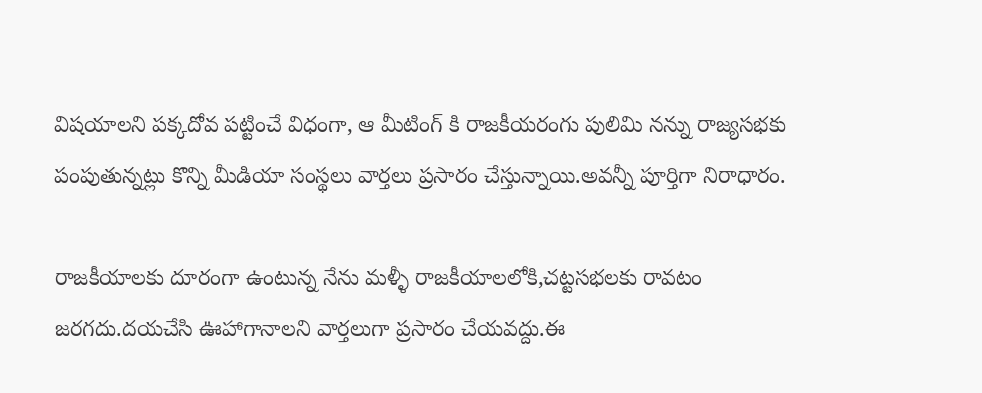విషయాలని పక్కదోవ పట్టించే విధంగా, ఆ మీటింగ్ కి రాజకీయరంగు పులిమి నన్ను రాజ్యసభకు పంపుతున్నట్లు కొన్ని మీడియా సంస్థలు వార్తలు ప్రసారం చేస్తున్నాయి.అవన్నీ పూర్తిగా నిరాధారం.

రాజకీయాలకు దూరంగా ఉంటున్న నేను మళ్ళీ రాజకీయాలలోకి,చట్టసభలకు రావటం జరగదు.దయచేసి ఊహాగానాలని వార్తలుగా ప్రసారం చేయవద్దు.ఈ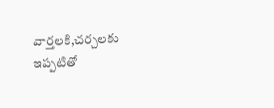వార్తలకి,చర్చలకు ఇప్పటితో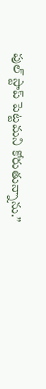పుల్ స్టాప్ పెట్టమని కోరుతున్నాను.”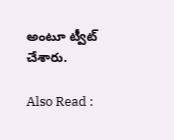అంటూ ట్వీట్ చేశారు.

Also Read :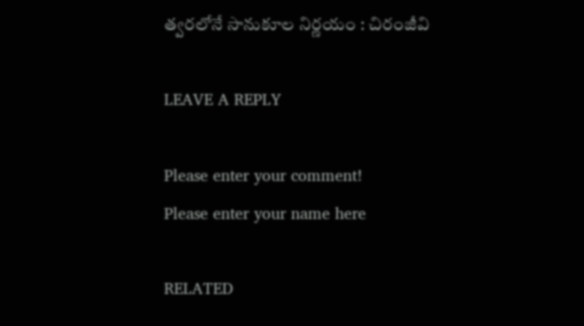త్వరలోనే సానుకూల నిర్ణయం : చిరంజీవి

LEAVE A REPLY

Please enter your comment!
Please enter your name here

RELATED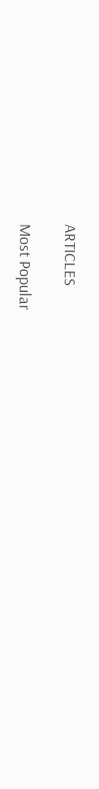ARTICLES

Most Popular